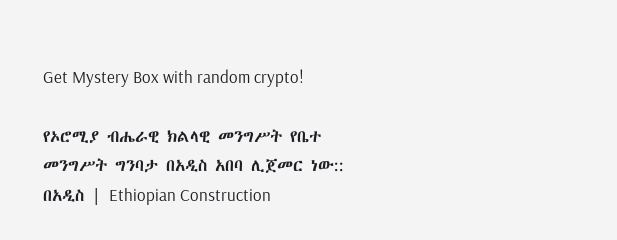Get Mystery Box with random crypto!

የኦሮሚያ ብሔራዊ ክልላዊ መንግሥት የቤተ መንግሥት ግንባታ በአዲስ አበባ ሊጀመር ነው:: በአዲስ | Ethiopian Construction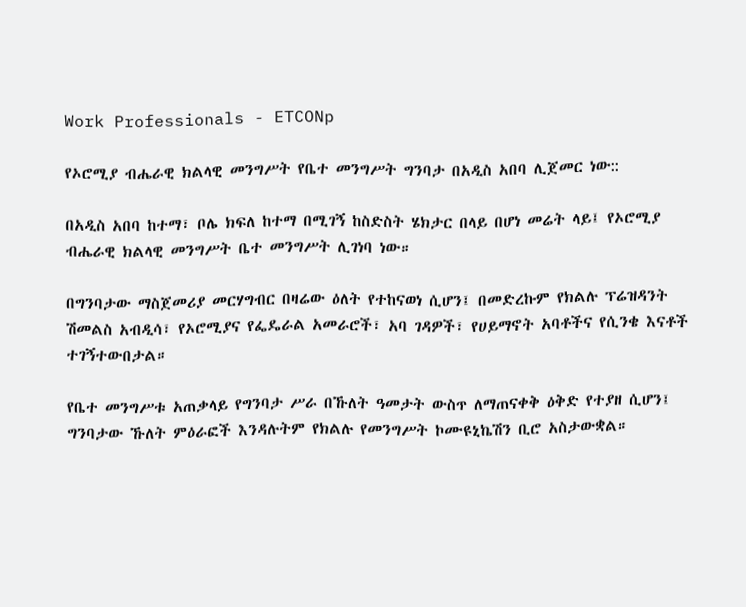Work Professionals - ETCONp

የኦሮሚያ ብሔራዊ ክልላዊ መንግሥት የቤተ መንግሥት ግንባታ በአዲስ አበባ ሊጀመር ነው::

በአዲስ አበባ ከተማ፣ ቦሌ ክፍለ ከተማ በሚገኝ ከስድስት ሄክታር በላይ በሆነ መሬት ላይ፤ የኦሮሚያ ብሔራዊ ክልላዊ መንግሥት ቤተ መንግሥት ሊገነባ ነው።

በግንባታው ማስጀመሪያ መርሃግብር በዛሬው ዕለት የተከናወነ ሲሆን፤ በመድረኩም የክልሉ ፕሬዝዳንት ሽመልስ አብዲሳ፣ የኦሮሚያና የፌዴራል አመራሮች፣ አባ ገዳዎች፣ የሀይማኖት አባቶችና የሲንቄ እናቶች ተገኝተውበታል።

የቤተ መንግሥቱ አጠቃላይ የግንባታ ሥራ በኹለት ዓመታት ውስጥ ለማጠናቀቅ ዕቅድ የተያዘ ሲሆን፤ ግንባታው ኹለት ምዕራፎች እንዳሉትም የክልሉ የመንግሥት ኮሙዩኒኬሽን ቢሮ አስታውቋል።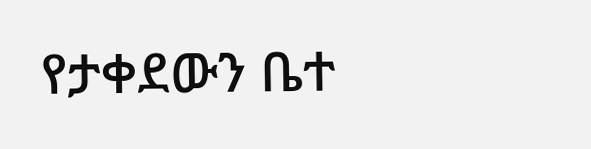የታቀደውን ቤተ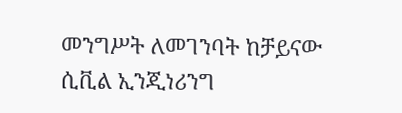መንግሥት ለመገንባት ከቻይናው ሲቪል ኢንጂነሪንግ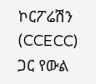ኮርፖሬሽን (CCECC) ጋር የውል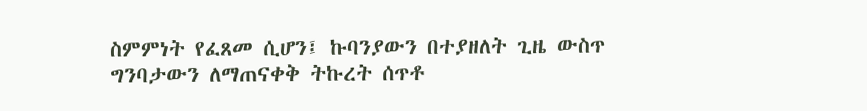ስምምነት የፈጸመ ሲሆን፤ ኩባንያውን በተያዘለት ጊዜ ውስጥ ግንባታውን ለማጠናቀቅ ትኩረት ሰጥቶ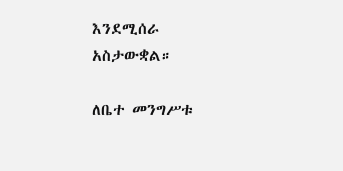እንደሚሰራ አስታውቋል።

ለቤተ መንግሥቱ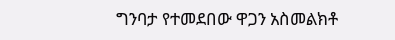ግንባታ የተመደበው ዋጋን አስመልክቶ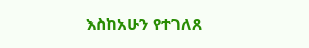እስከአሁን የተገለጸ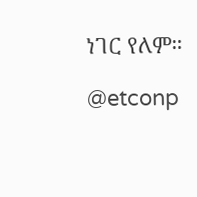ነገር የለም።

@etconp